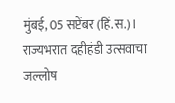मुंबई, 05 सप्टेंबर (हिं.स.)। राज्यभरात दहीहंडी उत्सवाचा जल्लोष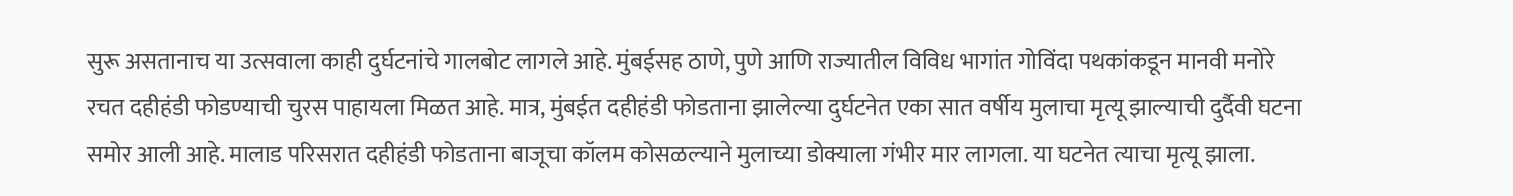सुरू असतानाच या उत्सवाला काही दुर्घटनांचे गालबोट लागले आहे. मुंबईसह ठाणे, पुणे आणि राज्यातील विविध भागांत गोविंदा पथकांकडून मानवी मनोरे रचत दहीहंडी फोडण्याची चुरस पाहायला मिळत आहे. मात्र, मुंबईत दहीहंडी फोडताना झालेल्या दुर्घटनेत एका सात वर्षीय मुलाचा मृत्यू झाल्याची दुर्दैवी घटना समोर आली आहे. मालाड परिसरात दहीहंडी फोडताना बाजूचा कॉलम कोसळल्याने मुलाच्या डोक्याला गंभीर मार लागला. या घटनेत त्याचा मृत्यू झाला.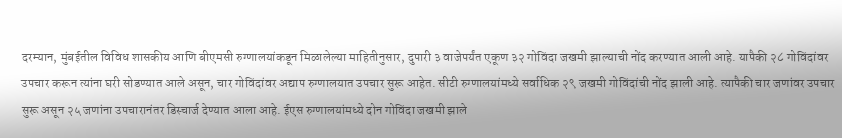दरम्यान, मुंबईतील विविध शासकीय आणि बीएमसी रुग्णालयांकडून मिळालेल्या माहितीनुसार, दुपारी ३ वाजेपर्यंत एकूण ३२ गोविंदा जखमी झाल्याची नोंद करण्यात आली आहे. यापैकी २८ गोविंदांवर उपचार करून त्यांना घरी सोडण्यात आले असून, चार गोविंदांवर अद्याप रुग्णालयात उपचार सुरू आहेत. सीटी रुग्णालयांमध्ये सर्वाधिक २९ जखमी गोविंदांची नोंद झाली आहे. त्यापैकी चार जणांवर उपचार सुरू असून २५ जणांना उपचारानंतर डिस्चार्ज देण्यात आला आहे. ईएस रुग्णालयांमध्ये दोन गोविंदा जखमी झाले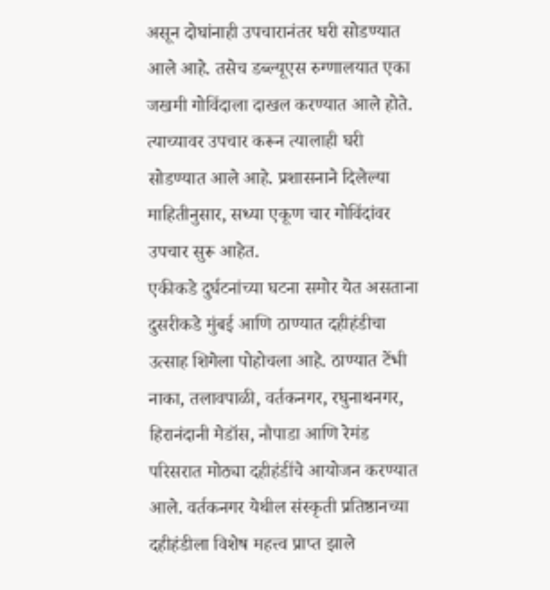असून दोघांनाही उपचारानंतर घरी सोडण्यात आले आहे. तसेच डब्ल्यूएस रुग्णालयात एका जखमी गोविंदाला दाखल करण्यात आले होते. त्याच्यावर उपचार करून त्यालाही घरी सोडण्यात आले आहे. प्रशासनाने दिलेल्या माहितीनुसार, सध्या एकूण चार गोविंदांवर उपचार सुरू आहेत.
एकीकडे दुर्घटनांच्या घटना समोर येत असताना दुसरीकडे मुंबई आणि ठाण्यात दहीहंडीचा उत्साह शिगेला पोहोचला आहे. ठाण्यात टेंभी नाका, तलावपाळी, वर्तकनगर, रघुनाथनगर, हिरानंदानी मेडॉस, नौपाडा आणि रेमंड परिसरात मोठ्या दहीहंडींचे आयोजन करण्यात आले. वर्तकनगर येथील संस्कृती प्रतिष्ठानच्या दहीहंडीला विशेष महत्त्व प्राप्त झाले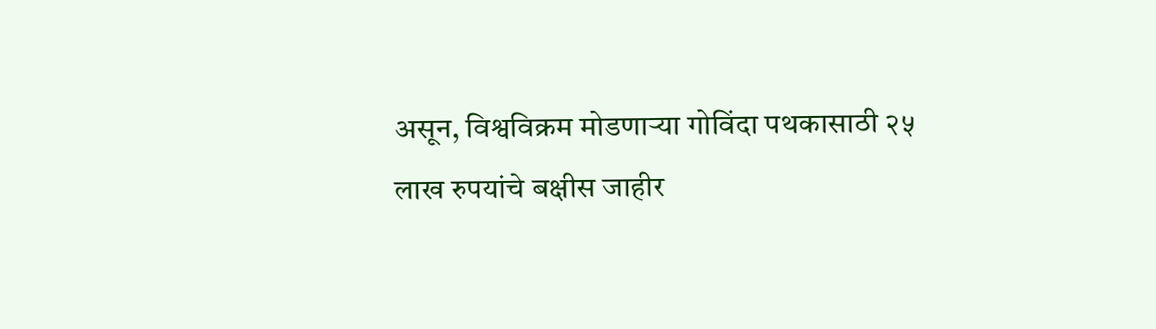असून, विश्वविक्रम मोडणाऱ्या गोविंदा पथकासाठी २५ लाख रुपयांचे बक्षीस जाहीर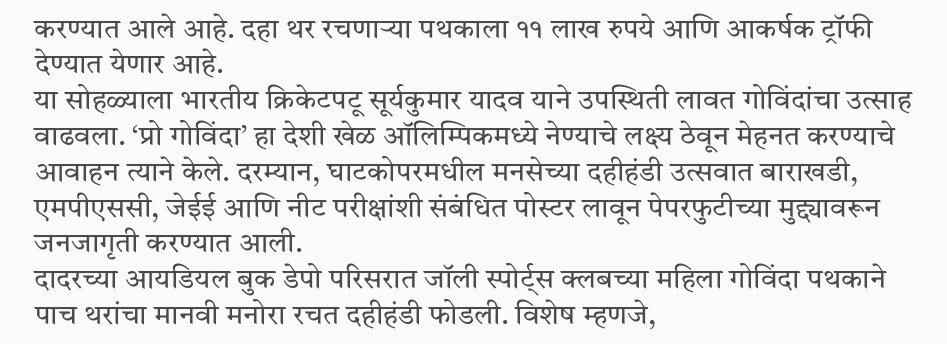करण्यात आले आहे. दहा थर रचणाऱ्या पथकाला ११ लाख रुपये आणि आकर्षक ट्रॉफी देण्यात येणार आहे.
या सोहळ्याला भारतीय क्रिकेटपटू सूर्यकुमार यादव याने उपस्थिती लावत गोविंदांचा उत्साह वाढवला. ‘प्रो गोविंदा’ हा देशी खेळ ऑलिम्पिकमध्ये नेण्याचे लक्ष्य ठेवून मेहनत करण्याचे आवाहन त्याने केले. दरम्यान, घाटकोपरमधील मनसेच्या दहीहंडी उत्सवात बाराखडी, एमपीएससी, जेईई आणि नीट परीक्षांशी संबंधित पोस्टर लावून पेपरफुटीच्या मुद्द्यावरून जनजागृती करण्यात आली.
दादरच्या आयडियल बुक डेपो परिसरात जॉली स्पोर्ट्स क्लबच्या महिला गोविंदा पथकाने पाच थरांचा मानवी मनोरा रचत दहीहंडी फोडली. विशेष म्हणजे,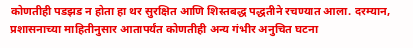कोणतीही पडझड न होता हा थर सुरक्षित आणि शिस्तबद्ध पद्धतीने रचण्यात आला. दरम्यान, प्रशासनाच्या माहितीनुसार आतापर्यंत कोणतीही अन्य गंभीर अनुचित घटना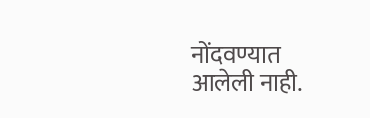नोंदवण्यात आलेली नाही.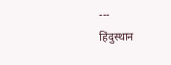---
हिंदुस्थान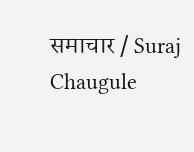समाचार / Suraj Chaugule